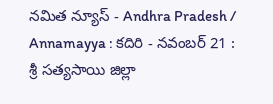నమిత న్యూస్ - Andhra Pradesh / Annamayya : కదిరి - నవంబర్ 21 : శ్రీ సత్యసాయి జిల్లా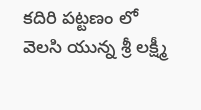కదిరి పట్టణం లో వెలసి యున్న శ్రీ లక్ష్మీ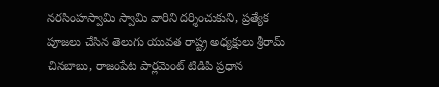నరసింహస్వామి స్వామి వారిని దర్శించుకుని, ప్రత్యేక పూజలు చేసిన తెలుగు యువత రాష్ట్ర అధ్యక్షులు శ్రీరామ్ చినబాబు, రాజంపేట పార్లమెంట్ టిడిపి ప్రధాన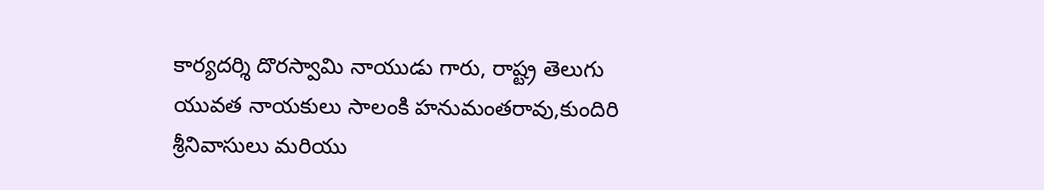కార్యదర్శి దొరస్వామి నాయుడు గారు, రాష్ట్ర తెలుగు యువత నాయకులు సాలంకి హనుమంతరావు,కుందిరి శ్రీనివాసులు మరియు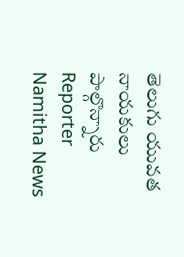తెలుగు యువత నాయకులు పాల్గొన్నారు
Reporter
Namitha News